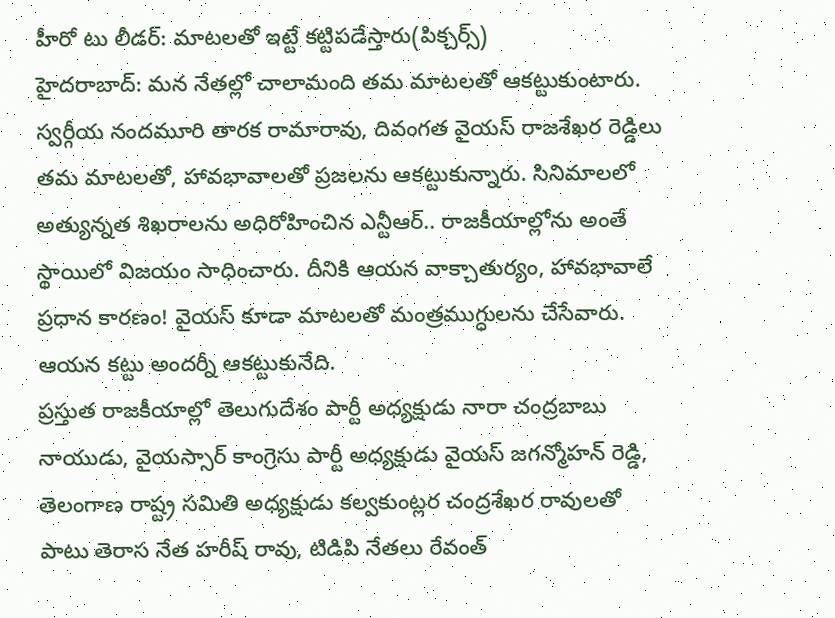హీరో టు లీడర్: మాటలతో ఇట్టే కట్టిపడేస్తారు(పిక్చర్స్)
హైదరాబాద్: మన నేతల్లో చాలామంది తమ మాటలతో ఆకట్టుకుంటారు. స్వర్గీయ నందమూరి తారక రామారావు, దివంగత వైయస్ రాజశేఖర రెడ్డిలు తమ మాటలతో, హావభావాలతో ప్రజలను ఆకట్టుకున్నారు. సినిమాలలో అత్యున్నత శిఖరాలను అధిరోహించిన ఎన్టీఆర్.. రాజకీయాల్లోను అంతే స్థాయిలో విజయం సాధించారు. దీనికి ఆయన వాక్చాతుర్యం, హావభావాలే ప్రధాన కారణం! వైయస్ కూడా మాటలతో మంత్రముగ్ధులను చేసేవారు. ఆయన కట్టు అందర్నీ ఆకట్టుకునేది.
ప్రస్తుత రాజకీయాల్లో తెలుగుదేశం పార్టీ అధ్యక్షుడు నారా చంద్రబాబు నాయుడు, వైయస్సార్ కాంగ్రెసు పార్టీ అధ్యక్షుడు వైయస్ జగన్మోహన్ రెడ్డి, తెలంగాణ రాష్ట్ర సమితి అధ్యక్షుడు కల్వకుంట్లర చంద్రశేఖర రావులతో పాటు తెరాస నేత హరీష్ రావు, టిడిపి నేతలు రేవంత్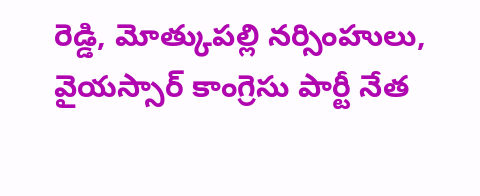రెడ్డి, మోత్కుపల్లి నర్సింహులు, వైయస్సార్ కాంగ్రెసు పార్టీ నేత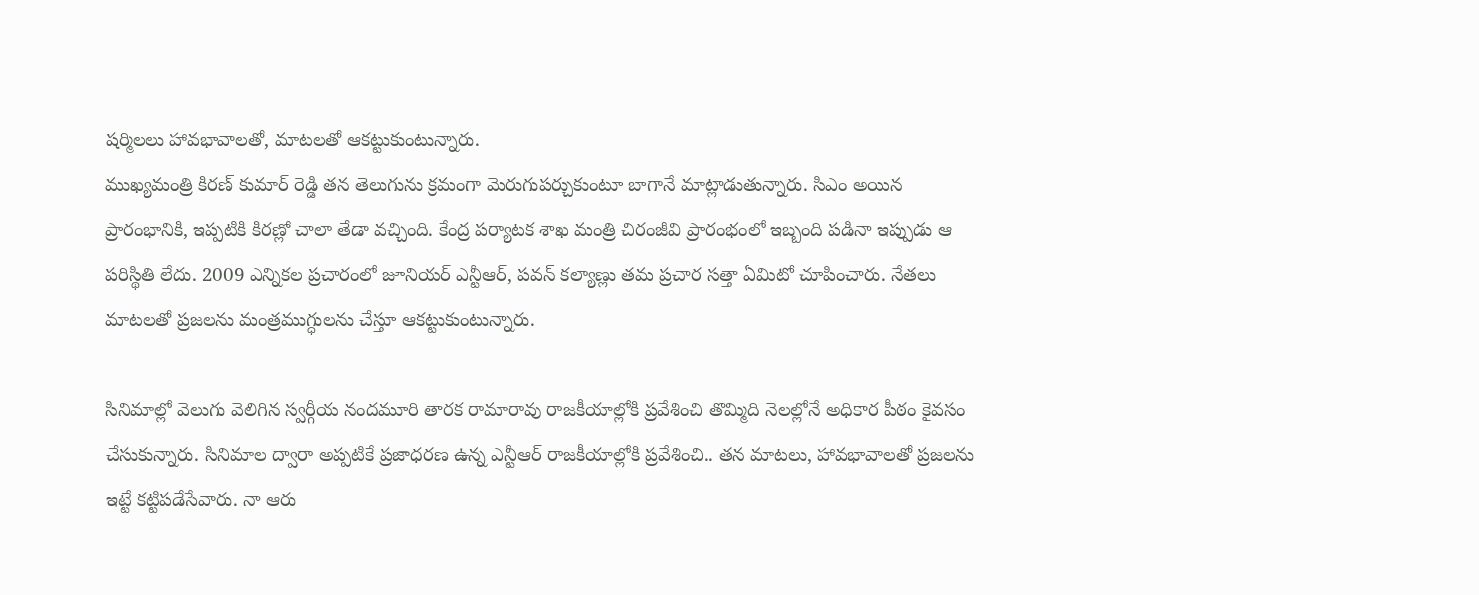షర్మిలలు హావభావాలతో, మాటలతో ఆకట్టుకుంటున్నారు.
ముఖ్యమంత్రి కిరణ్ కుమార్ రెడ్డి తన తెలుగును క్రమంగా మెరుగుపర్చుకుంటూ బాగానే మాట్లాడుతున్నారు. సిఎం అయిన ప్రారంభానికి, ఇప్పటికి కిరణ్లో చాలా తేడా వచ్చింది. కేంద్ర పర్యాటక శాఖ మంత్రి చిరంజీవి ప్రారంభంలో ఇబ్బంది పడినా ఇప్పుడు ఆ పరిస్థితి లేదు. 2009 ఎన్నికల ప్రచారంలో జూనియర్ ఎన్టీఆర్, పవన్ కల్యాణ్లు తమ ప్రచార సత్తా ఏమిటో చూపించారు. నేతలు మాటలతో ప్రజలను మంత్రముగ్ధులను చేస్తూ ఆకట్టుకుంటున్నారు.

సినిమాల్లో వెలుగు వెలిగిన స్వర్గీయ నందమూరి తారక రామారావు రాజకీయాల్లోకి ప్రవేశించి తొమ్మిది నెలల్లోనే అధికార పీఠం కైవసం చేసుకున్నారు. సినిమాల ద్వారా అప్పటికే ప్రజాధరణ ఉన్న ఎన్టీఆర్ రాజకీయాల్లోకి ప్రవేశించి.. తన మాటలు, హావభావాలతో ప్రజలను ఇట్టే కట్టిపడేసేవారు. నా ఆరు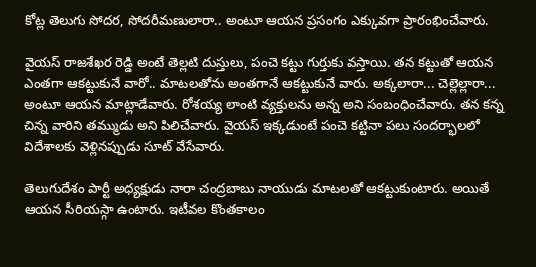కోట్ల తెలుగు సోదర, సోదరీమణులారా.. అంటూ ఆయన ప్రసంగం ఎక్కువగా ప్రారంభించేవారు.

వైయస్ రాజశేఖర రెడ్డి అంటే తెల్లటి దుస్తులు, పంచె కట్టు గుర్తుకు వస్తాయి. తన కట్టుతో ఆయన ఎంతగా ఆకట్టుకునే వారో.. మాటలతోను అంతగానే ఆకట్టుకునే వారు. అక్కలారా... చెల్లెల్లారా... అంటూ ఆయన మాట్లాడేవారు. రోశయ్య లాంటి వ్యక్తులను అన్న అని సంబంధించేవారు. తన కన్న చిన్న వారిని తమ్ముడు అని పిలిచేవారు. వైయస్ ఇక్కడుంటే పంచె కట్టినా పలు సందర్భాలలో విదేశాలకు వెళ్లినప్పుడు సూట్ వేసేవారు.

తెలుగుదేశం పార్టీ అధ్యక్షుడు నారా చంద్రబాబు నాయుడు మాటలతో ఆకట్టుకుంటారు. అయితే ఆయన సీరియస్గా ఉంటారు. ఇటీవల కొంతకాలం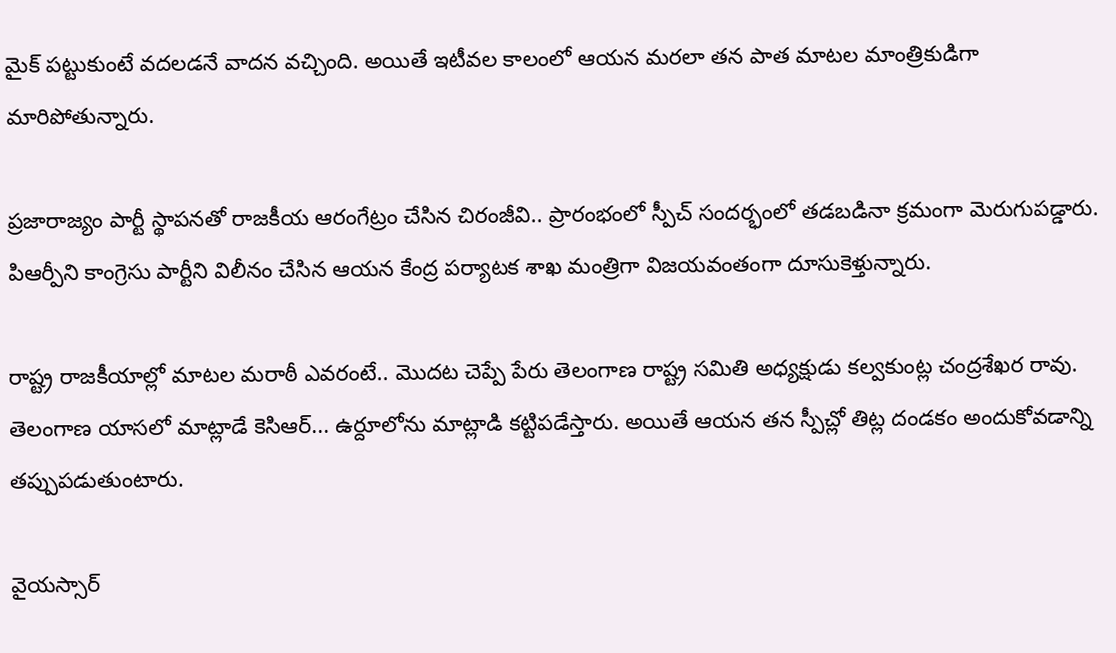మైక్ పట్టుకుంటే వదలడనే వాదన వచ్చింది. అయితే ఇటీవల కాలంలో ఆయన మరలా తన పాత మాటల మాంత్రికుడిగా మారిపోతున్నారు.

ప్రజారాజ్యం పార్టీ స్థాపనతో రాజకీయ ఆరంగేట్రం చేసిన చిరంజీవి.. ప్రారంభంలో స్పీచ్ సందర్భంలో తడబడినా క్రమంగా మెరుగుపడ్డారు. పిఆర్పీని కాంగ్రెసు పార్టీని విలీనం చేసిన ఆయన కేంద్ర పర్యాటక శాఖ మంత్రిగా విజయవంతంగా దూసుకెళ్తున్నారు.

రాష్ట్ర రాజకీయాల్లో మాటల మరాఠీ ఎవరంటే.. మొదట చెప్పే పేరు తెలంగాణ రాష్ట్ర సమితి అధ్యక్షుడు కల్వకుంట్ల చంద్రశేఖర రావు. తెలంగాణ యాసలో మాట్లాడే కెసిఆర్... ఉర్దూలోను మాట్లాడి కట్టిపడేస్తారు. అయితే ఆయన తన స్పీచ్లో తిట్ల దండకం అందుకోవడాన్ని తప్పుపడుతుంటారు.

వైయస్సార్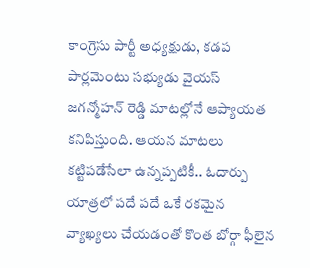కాంగ్రెసు పార్టీ అధ్యక్షుడు, కడప పార్లమెంటు సభ్యుడు వైయస్ జగన్మోహన్ రెడ్డి మాటల్లోనే ఆప్యాయత కనిపిస్తుంది. ఆయన మాటలు కట్టిపడేసేలా ఉన్నప్పటికీ.. ఓదార్పు యాత్రలో పదే పదే ఒకే రకమైన వ్యాఖ్యలు చేయడంతో కొంత బోర్గా ఫీలైన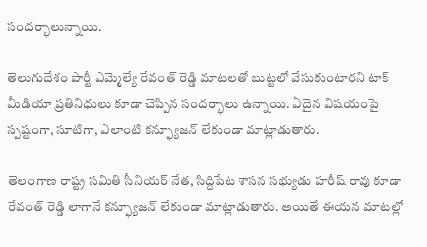సందర్భాలున్నాయి.

తెలుగుదేశం పార్టీ ఎమ్మెల్యే రేవంత్ రెడ్డి మాటలతో బుట్టలో వేసుకుంటారని టాక్ మీడియా ప్రతినిధులు కూడా చెప్పిన సందర్భాలు ఉన్నాయి. ఏదైన విషయంపై స్పష్టంగా, సూటిగా, ఎలాంటి కన్ఫ్యూజన్ లేకుండా మాట్లాడుతారు.

తెలంగాణ రాష్ట్ర సమితి సీనియర్ నేత, సిద్దిపేట శాసన సభ్యుడు హరీష్ రావు కూడా రేవంత్ రెడ్డి లాగానే కన్ఫ్యూజన్ లేకుండా మాట్లాడుతారు. అయితే ఈయన మాటల్లో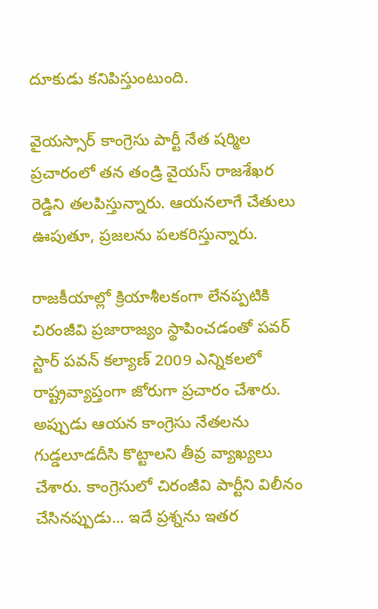దూకుడు కనిపిస్తుంటుంది.

వైయస్సార్ కాంగ్రెసు పార్టీ నేత షర్మిల ప్రచారంలో తన తండ్రి వైయస్ రాజశేఖర రెడ్డిని తలపిస్తున్నారు. ఆయనలాగే చేతులు ఊపుతూ, ప్రజలను పలకరిస్తున్నారు.

రాజకీయాల్లో క్రియాశీలకంగా లేనప్పటికి చిరంజీవి ప్రజారాజ్యం స్థాపించడంతో పవర్ స్టార్ పవన్ కల్యాణ్ 2009 ఎన్నికలలో రాష్ట్రవ్యాప్తంగా జోరుగా ప్రచారం చేశారు. అప్పుడు ఆయన కాంగ్రెసు నేతలను గుడ్డలూడదీసి కొట్టాలని తీవ్ర వ్యాఖ్యలు చేశారు. కాంగ్రెసులో చిరంజీవి పార్టీని విలీనం చేసినప్పుడు... ఇదే ప్రశ్నను ఇతర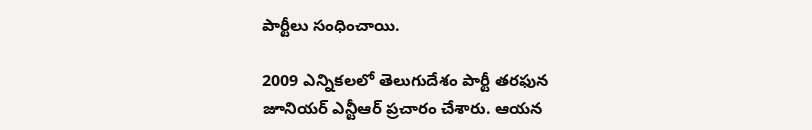పార్టీలు సంధించాయి.

2009 ఎన్నికలలో తెలుగుదేశం పార్టీ తరఫున జూనియర్ ఎన్టీఆర్ ప్రచారం చేశారు. ఆయన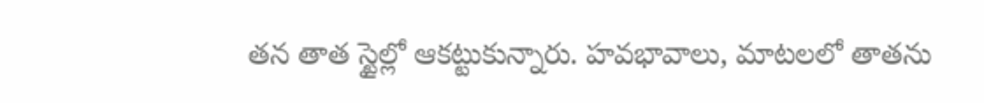తన తాత స్టైల్లో ఆకట్టుకున్నారు. హవభావాలు, మాటలలో తాతను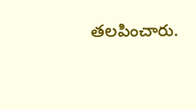తలపించారు.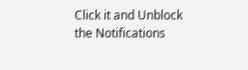Click it and Unblock the Notifications